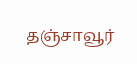தஞ்சாவூர்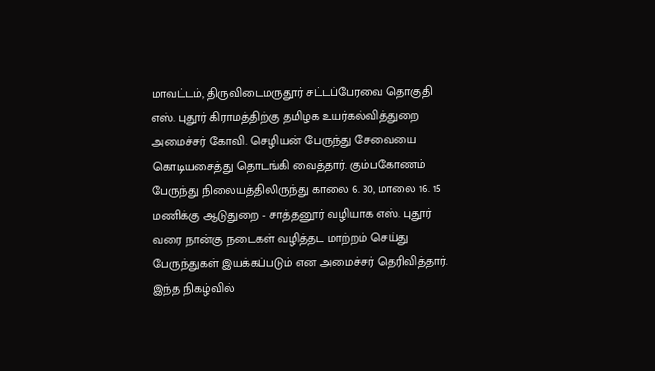மாவட்டம், திருவிடைமருதூர் சட்டப்பேரவை தொகுதி எஸ். புதூர் கிராமத்திற்கு தமிழக உயர்கல்வித்துறை அமைச்சர் கோவி. செழியன் பேருந்து சேவையை கொடியசைத்து தொடங்கி வைத்தார். கும்பகோணம் பேருந்து நிலையத்திலிருந்து காலை 6. 30, மாலை 16. 15 மணிக்கு ஆடுதுறை - சாத்தனூர் வழியாக எஸ். புதூர் வரை நான்கு நடைகள் வழித்தட மாற்றம் செய்து பேருந்துகள் இயக்கப்படும் என அமைச்சர் தெரிவித்தார். இந்த நிகழ்வில்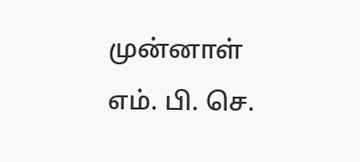முன்னாள் எம். பி. செ.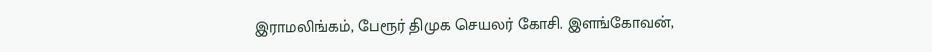இராமலிங்கம், பேரூர் திமுக செயலர் கோசி. இளங்கோவன்,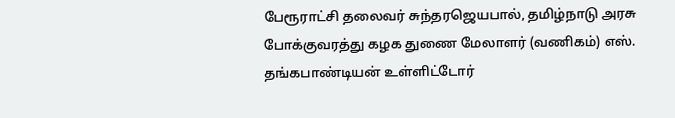பேரூராட்சி தலைவர் சுந்தரஜெயபால், தமிழ்நாடு அரசு போக்குவரத்து கழக துணை மேலாளர் (வணிகம்) எஸ். தங்கபாண்டியன் உள்ளிட்டோர்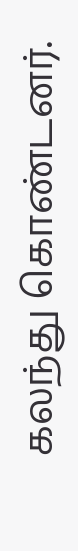கலந்து கொண்டனர்.